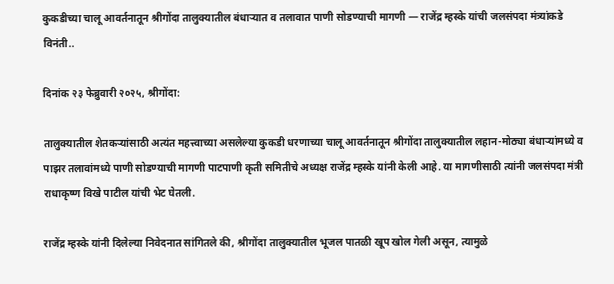कुकडीच्या चालू आवर्तनातून श्रीगोंदा तालुक्यातील बंधाऱ्यात व तलावात पाणी सोडण्याची मागणी — राजेंद्र म्हस्के यांची जलसंपदा मंत्र्यांकडे विनंती..

दिनांक २३ फेब्रुवारी २०२५, श्रीगोंदा:

तालुक्यातील शेतकऱ्यांसाठी अत्यंत महत्त्वाच्या असलेल्या कुकडी धरणाच्या चालू आवर्तनातून श्रीगोंदा तालुक्यातील लहान-मोठ्या बंधाऱ्यांमध्ये व पाझर तलावांमध्ये पाणी सोडण्याची मागणी पाटपाणी कृती समितीचे अध्यक्ष राजेंद्र म्हस्के यांनी केली आहे. या मागणीसाठी त्यांनी जलसंपदा मंत्री राधाकृष्ण विखे पाटील यांची भेट घेतली.

राजेंद्र म्हस्के यांनी दिलेल्या निवेदनात सांगितले की, श्रीगोंदा तालुक्यातील भूजल पातळी खूप खोल गेली असून, त्यामुळे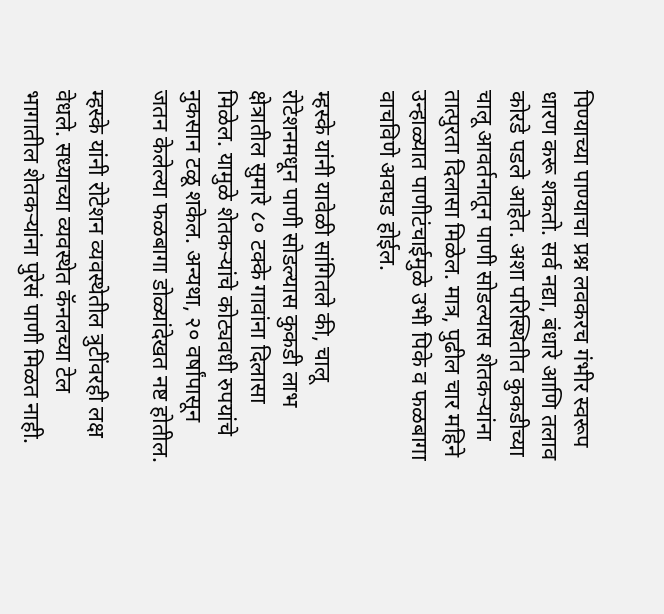पिण्याच्या पाण्याचा प्रश्न लवकरच गंभीर स्वरूप धारण करू शकतो. सर्व नद्या, बंधारे आणि तलाव कोरडे पडले आहेत. अशा परिस्थितीत कुकडीच्या चालू आवर्तनातून पाणी सोडल्यास शेतकऱ्यांना तात्पुरता दिलासा मिळेल. मात्र, पुढील चार महिने उन्हाळ्यात पाणीटंचाईमुळे उभी पिके व फळबागा वाचविणे अवघड होईल.

म्हस्के यांनी यावेळी सांगितले की, चालू रोटेशनमधून पाणी सोडल्यास कुकडी लाभ क्षेत्रातील सुमारे ८० टक्के गावांना दिलासा मिळेल. यामुळे शेतकऱ्यांचे कोट्यवधी रुपयांचे नुकसान टळू शकेल. अन्यथा, २० वर्षांपासून जतन केलेल्या फळबागा डोळ्यांदेखत नष्ट होतील.

म्हस्के यांनी रोटेशन व्यवस्थेतील त्रुटींवरही लक्ष वेधले. सध्याच्या व्यवस्थेत कॅनलच्या टेल भागातील शेतकऱ्यांना पुरेसं पाणी मिळत नाही.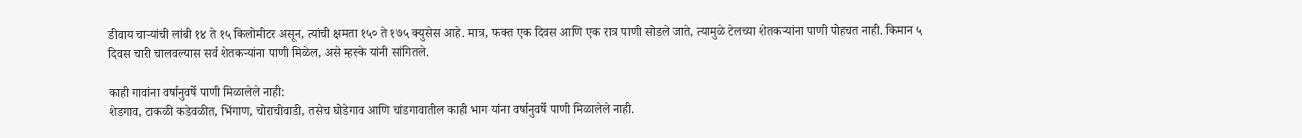डीवाय चाऱ्यांची लांबी १४ ते १५ किलोमीटर असून, त्यांची क्षमता १५० ते १७५ क्युसेस आहे. मात्र, फक्त एक दिवस आणि एक रात्र पाणी सोडले जाते, त्यामुळे टेलच्या शेतकऱ्यांना पाणी पोहचत नाही. किमान ५ दिवस चारी चालवल्यास सर्व शेतकऱ्यांना पाणी मिळेल, असे म्हस्के यांनी सांगितले.

काही गावांना वर्षानुवर्षे पाणी मिळालेले नाही:
शेडगाव, टाकळी कडेवळीत, भिंगाण, चोराचीवाडी, तसेच घोडेगाव आणि चांडगावातील काही भाग यांना वर्षानुवर्षे पाणी मिळालेले नाही.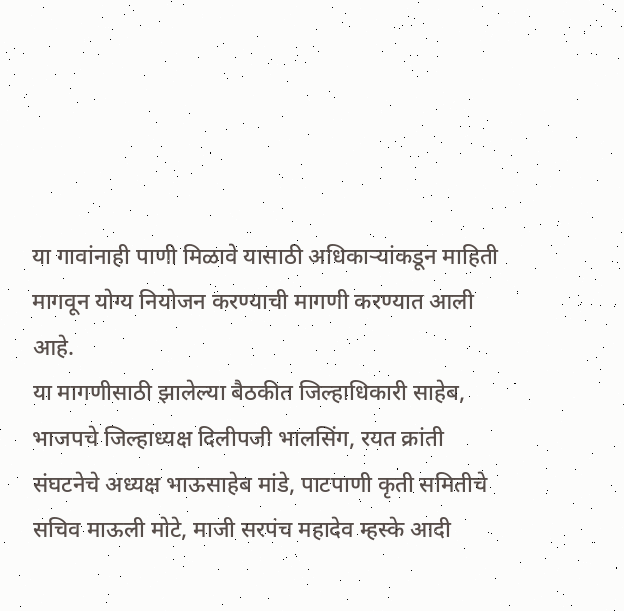या गावांनाही पाणी मिळावे यासाठी अधिकाऱ्यांकडून माहिती मागवून योग्य नियोजन करण्याची मागणी करण्यात आली आहे.
या मागणीसाठी झालेल्या बैठकीत जिल्हाधिकारी साहेब, भाजपचे जिल्हाध्यक्ष दिलीपजी भालसिंग, रयत क्रांती संघटनेचे अध्यक्ष भाऊसाहेब मांडे, पाटपाणी कृती समितीचे सचिव माऊली मोटे, माजी सरपंच महादेव म्हस्के आदी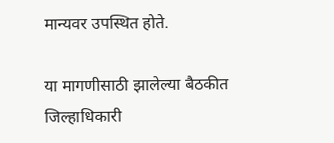मान्यवर उपस्थित होते.

या मागणीसाठी झालेल्या बैठकीत जिल्हाधिकारी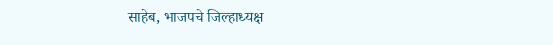साहेब, भाजपचे जिल्हाध्यक्ष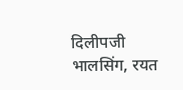दिलीपजी भालसिंग, रयत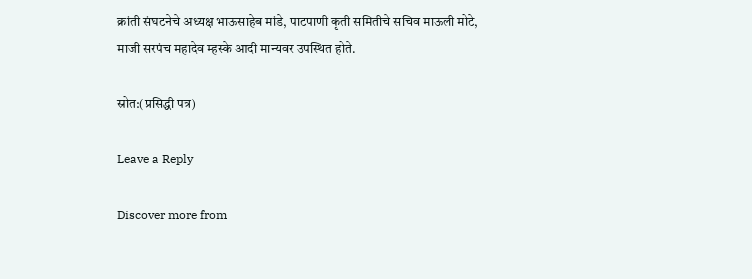क्रांती संघटनेचे अध्यक्ष भाऊसाहेब मांडे, पाटपाणी कृती समितीचे सचिव माऊली मोटे, माजी सरपंच महादेव म्हस्के आदी मान्यवर उपस्थित होते.

स्रोत:(प्रसिद्धी पत्र)

Leave a Reply

Discover more from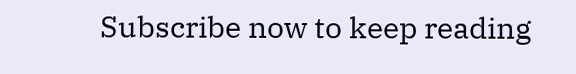Subscribe now to keep reading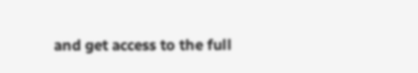and get access to the full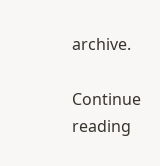archive.

Continue reading